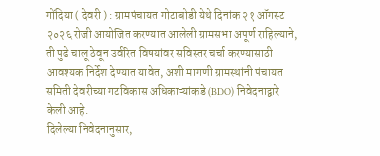गोंदिया ( देवरी ) : ग्रामपंचायत गोटाबोडी येथे दिनांक २१ ऑगस्ट २०२६ रोजी आयोजित करण्यात आलेली ग्रामसभा अपूर्ण राहिल्याने, ती पुढे चालू ठेवून उर्वरित विषयांवर सविस्तर चर्चा करण्यासाठी आवश्यक निर्देश देण्यात यावेत, अशी मागणी ग्रामस्थांनी पंचायत समिती देवरीच्या गटविकास अधिकाऱ्यांकडे (BDO) निवेदनाद्वारे केली आहे.
दिलेल्या निवेदनानुसार,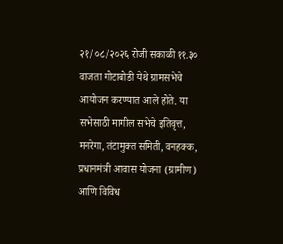२१/०८/२०२६ रोजी सकाळी ११.३० वाजता गोटाबोडी येथे ग्रामसभेचे आयोजन करण्यात आले होते. या सभेसाठी मागील सभेचे इतिवृत्त, मनरेगा, तंटामुक्त समिती, वनहक्क, प्रधानमंत्री आवास योजना (ग्रामीण) आणि विविध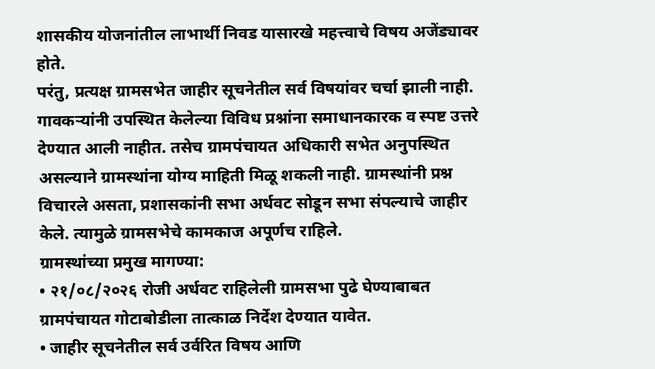शासकीय योजनांतील लाभार्थी निवड यासारखे महत्त्वाचे विषय अजेंड्यावर होते.
परंतु, प्रत्यक्ष ग्रामसभेत जाहीर सूचनेतील सर्व विषयांवर चर्चा झाली नाही. गावकऱ्यांनी उपस्थित केलेल्या विविध प्रश्नांना समाधानकारक व स्पष्ट उत्तरे देण्यात आली नाहीत. तसेच ग्रामपंचायत अधिकारी सभेत अनुपस्थित असल्याने ग्रामस्थांना योग्य माहिती मिळू शकली नाही. ग्रामस्थांनी प्रश्न विचारले असता, प्रशासकांनी सभा अर्धवट सोडून सभा संपल्याचे जाहीर केले. त्यामुळे ग्रामसभेचे कामकाज अपूर्णच राहिले.
ग्रामस्थांच्या प्रमुख मागण्या:
• २१/०८/२०२६ रोजी अर्धवट राहिलेली ग्रामसभा पुढे घेण्याबाबत ग्रामपंचायत गोटाबोडीला तात्काळ निर्देश देण्यात यावेत.
• जाहीर सूचनेतील सर्व उर्वरित विषय आणि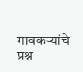गावकऱ्यांचे प्रश्न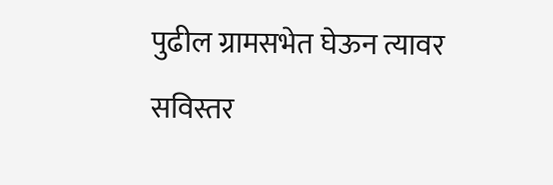पुढील ग्रामसभेत घेऊन त्यावर सविस्तर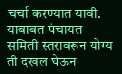चर्चा करण्यात यावी.
याबाबत पंचायत समिती स्तरावरून योग्य ती दखल घेऊन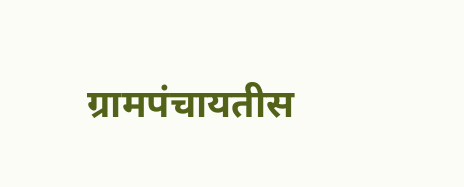ग्रामपंचायतीस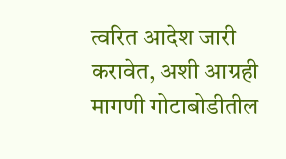त्वरित आदेश जारी करावेत, अशी आग्रही मागणी गोटाबोडीतील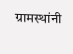ग्रामस्थांनी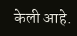केली आहे.